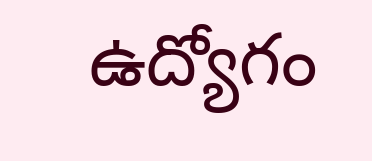ఉద్యోగం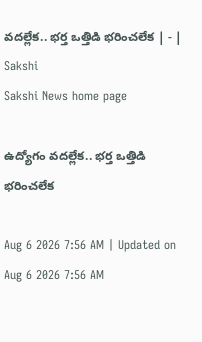వదల్లేక.. భర్త ఒత్తిడి భరించలేక | - | Sakshi
Sakshi News home page

ఉద్యోగం వదల్లేక.. భర్త ఒత్తిడి భరించలేక

Aug 6 2026 7:56 AM | Updated on Aug 6 2026 7:56 AM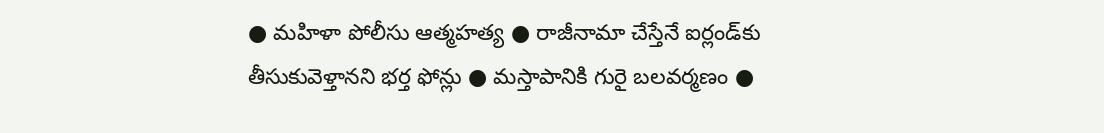● మహిళా పోలీసు ఆత్మహత్య ● రాజీనామా చేస్తేనే ఐర్లండ్‌కు తీసుకువెళ్తానని భర్త ఫోన్లు ● మస్తాపానికి గురై బలవర్మణం ●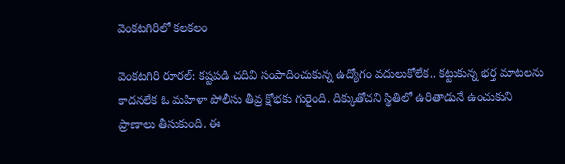వెంకటగిరిలో కలకలం

వెంకటగిరి రూరల్‌: కష్టపడి చదివి సంపాదించుకున్న ఉద్యోగం వదులుకోలేక.. కట్టుకున్న భర్త మాటలను కాదనలేక ఓ మహిళా పోలీసు తీవ్ర క్షోభకు గురైంది. దిక్కుతోచని స్థితిలో ఉరితాడునే ఉంచుకుని ప్రాణాలు తీసుకుంది. ఈ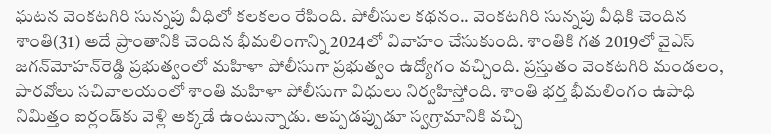ఘటన వెంకటగిరి సున్నపు వీధిలో కలకలం రేపింది. పోలీసుల కథనం.. వెంకటగిరి సున్నపు వీధికి చెందిన శాంతి(31) అదే ప్రాంతానికి చెందిన భీమలింగాన్ని 2024లో వివాహం చేసుకుంది. శాంతికి గత 2019లో వైఎస్‌ జగన్‌మోహన్‌రెడ్డి ప్రభుత్వంలో మహిళా పోలీసుగా ప్రభుత్వం ఉద్యోగం వచ్చింది. ప్రస్తుతం వెంకటగిరి మండలం, పారవోలు సచివాలయంలో శాంతి మహిళా పోలీసుగా విధులు నిర్వహిస్తోంది. శాంతి భర్త భీమలింగం ఉపాధి నిమిత్తం ఐర్లండ్‌కు వెళ్లి అక్కడే ఉంటున్నాడు. అప్పడప్పుడూ స్వగ్రామానికి వచ్చి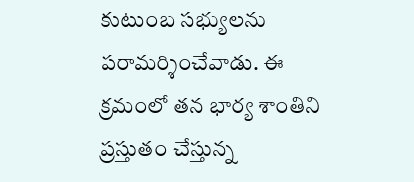కుటుంబ సభ్యులను పరామర్శించేవాడు. ఈ క్రమంలో తన భార్య శాంతిని ప్రస్తుతం చేస్తున్న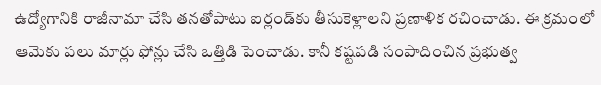ఉద్యోగానికి రాజీనామా చేసి తనతోపాటు ఐర్లండ్‌కు తీసుకెళ్లాలని ప్రణాళిక రచించాడు. ఈ క్రమంలో ఆమెకు పలు మార్లు ఫోన్లు చేసి ఒత్తిడి పెంచాడు. కానీ కష్టపడి సంపాదించిన ప్రభుత్వ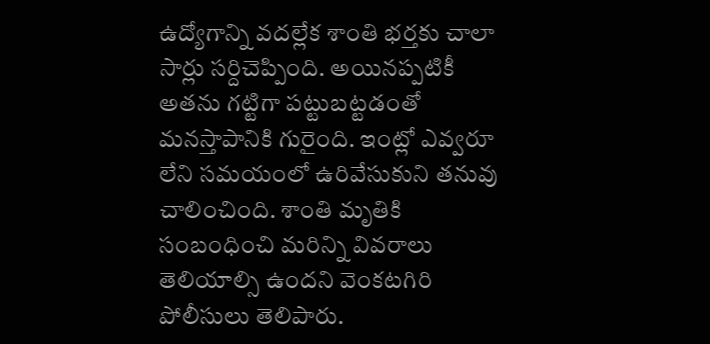ఉద్యోగాన్ని వదల్లేక శాంతి భర్తకు చాలా సార్లు సర్దిచెప్పింది. అయినప్పటికీ అతను గట్టిగా పట్టుబట్టడంతో మనస్తాపానికి గురైంది. ఇంట్లో ఎవ్వరూ లేని సమయంలో ఉరివేసుకుని తనువు చాలించింది. శాంతి మృతికి సంబంధించి మరిన్ని వివరాలు తెలియాల్సి ఉందని వెంకటగిరి పోలీసులు తెలిపారు.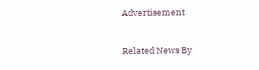Advertisement

Related News By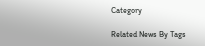Category

Related News By Tags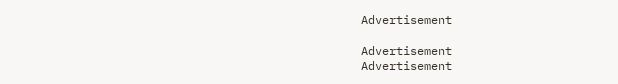Advertisement

Advertisement
Advertisement